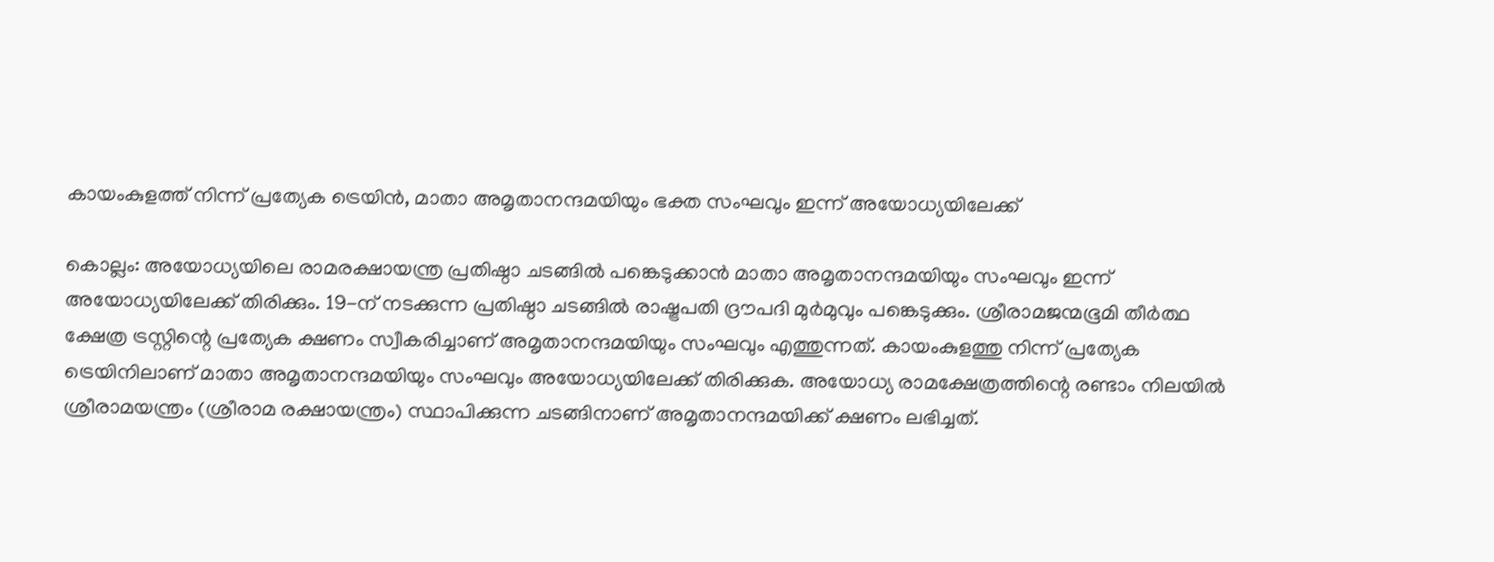കായംകുളത്ത് നിന്ന് പ്രത്യേക ട്രെയിൻ, മാതാ അമൃതാനന്ദമയിയും ഭക്ത സംഘവും ഇന്ന് അയോധ്യയിലേക്ക്

കൊല്ലം: അയോധ്യയിലെ രാമരക്ഷായന്ത്ര പ്രതിഷ്ഠാ ചടങ്ങിൽ പങ്കെടുക്കാൻ മാതാ അമൃതാനന്ദമയിയും സംഘവും ഇന്ന് അയോധ്യയിലേക്ക് തിരിക്കും. 19-ന് നടക്കുന്ന പ്രതിഷ്ഠാ ചടങ്ങിൽ രാഷ്ട്രപതി ദ്രൗപദി മുർമുവും പങ്കെടുക്കും. ശ്രീരാമജന്മഭൂമി തീർത്ഥ ക്ഷേത്ര ട്രസ്റ്റിന്റെ പ്രത്യേക ക്ഷണം സ്വീകരിച്ചാണ് അമൃതാനന്ദമയിയും സംഘവും എത്തുന്നത്. കായംകുളത്തു നിന്ന് പ്രത്യേക ട്രെയിനിലാണ് മാതാ അമൃതാനന്ദമയിയും സംഘവും അയോധ്യയിലേക്ക് തിരിക്കുക. അയോധ്യ രാമക്ഷേത്രത്തിന്റെ രണ്ടാം നിലയിൽ ശ്രീരാമയന്ത്രം (ശ്രീരാമ രക്ഷായന്ത്രം) സ്ഥാപിക്കുന്ന ചടങ്ങിനാണ് അമൃതാനന്ദമയിക്ക് ക്ഷണം ലഭിച്ചത്.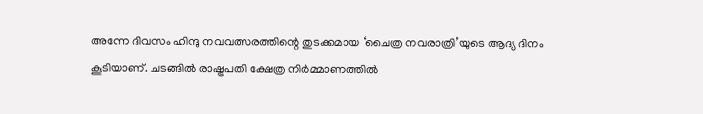അന്നേ ദിവസം ഹിന്ദു നവവത്സരത്തിന്റെ തുടക്കമായ ‘ചൈത്ര നവരാത്രി’യുടെ ആദ്യ ദിനം കൂടിയാണ്. ചടങ്ങിൽ രാഷ്ട്രപതി ക്ഷേത്ര നിർമ്മാണത്തിൽ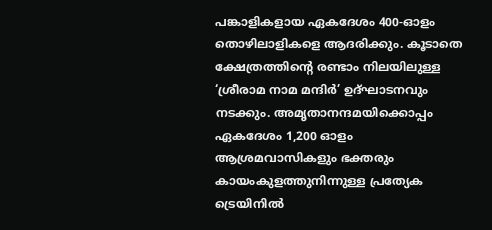പങ്കാളികളായ ഏകദേശം 400-ഓളം തൊഴിലാളികളെ ആദരിക്കും. കൂടാതെ ക്ഷേത്രത്തിന്റെ രണ്ടാം നിലയിലുള്ള ‘ശ്രീരാമ നാമ മന്ദിർ’ ഉദ്ഘാടനവും നടക്കും. അമൃതാനന്ദമയിക്കൊപ്പം ഏകദേശം 1,200 ഓളം ആശ്രമവാസികളും ഭക്തരും കായംകുളത്തുനിന്നുള്ള പ്രത്യേക ട്രെയിനിൽ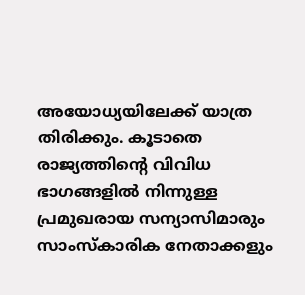അയോധ്യയിലേക്ക് യാത്ര തിരിക്കും. കൂടാതെ രാജ്യത്തിന്റെ വിവിധ ഭാഗങ്ങളിൽ നിന്നുള്ള പ്രമുഖരായ സന്യാസിമാരും സാംസ്കാരിക നേതാക്കളും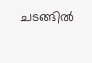ചടങ്ങിൽ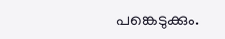പങ്കെടുക്കും.